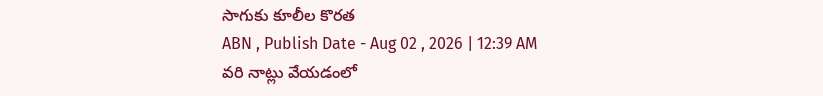సాగుకు కూలీల కొరత
ABN , Publish Date - Aug 02 , 2026 | 12:39 AM
వరి నాట్లు వేయడంలో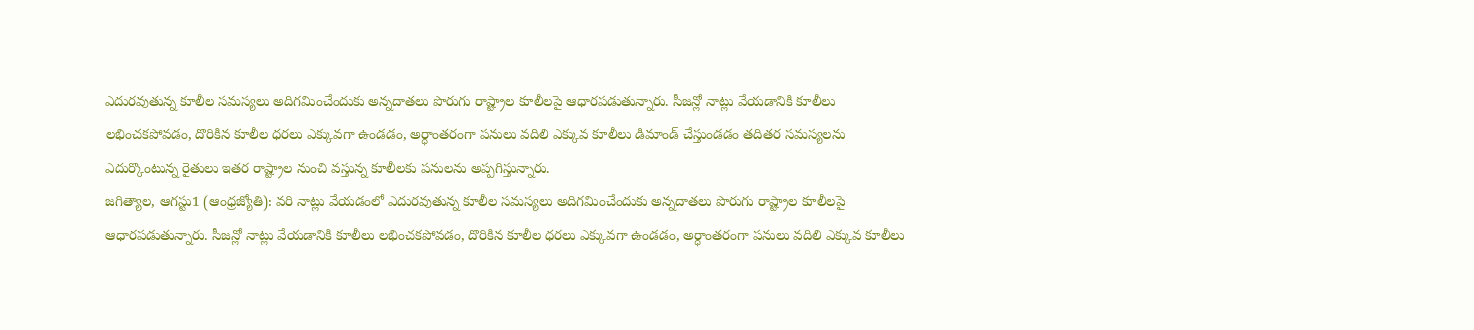ఎదురవుతున్న కూలీల సమస్యలు అదిగమించేందుకు అన్నదాతలు పొరుగు రాష్ట్రాల కూలీలపై ఆధారపడుతున్నారు. సీజన్లో నాట్లు వేయడానికి కూలీలు లభించకపోవడం, దొరికిన కూలీల ధరలు ఎక్కువగా ఉండడం, అర్ధాంతరంగా పనులు వదిలి ఎక్కువ కూలీలు డిమాండ్ చేస్తుండడం తదితర సమస్యలను ఎదుర్కొంటున్న రైతులు ఇతర రాష్ట్రాల నుంచి వస్తున్న కూలీలకు పనులను అప్పగిస్తున్నారు.
జగిత్యాల, ఆగస్టు1 (ఆంధ్రజ్యోతి): వరి నాట్లు వేయడంలో ఎదురవుతున్న కూలీల సమస్యలు అదిగమించేందుకు అన్నదాతలు పొరుగు రాష్ట్రాల కూలీలపై ఆధారపడుతున్నారు. సీజన్లో నాట్లు వేయడానికి కూలీలు లభించకపోవడం, దొరికిన కూలీల ధరలు ఎక్కువగా ఉండడం, అర్ధాంతరంగా పనులు వదిలి ఎక్కువ కూలీలు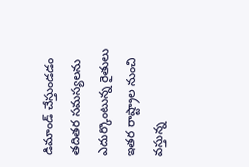డిమాండ్ చేస్తుండడం తదితర సమస్యలను ఎదుర్కొంటున్న రైతులు ఇతర రాష్ట్రాల నుంచి వస్తున్న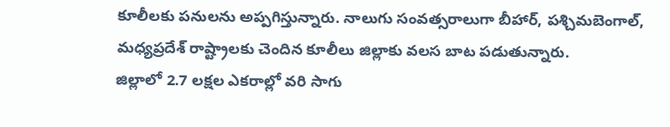కూలీలకు పనులను అప్పగిస్తున్నారు. నాలుగు సంవత్సరాలుగా బీహార్, పశ్చిమబెంగాల్, మధ్యప్రదేశ్ రాష్ట్రాలకు చెందిన కూలీలు జిల్లాకు వలస బాట పడుతున్నారు.
జిల్లాలో 2.7 లక్షల ఎకరాల్లో వరి సాగు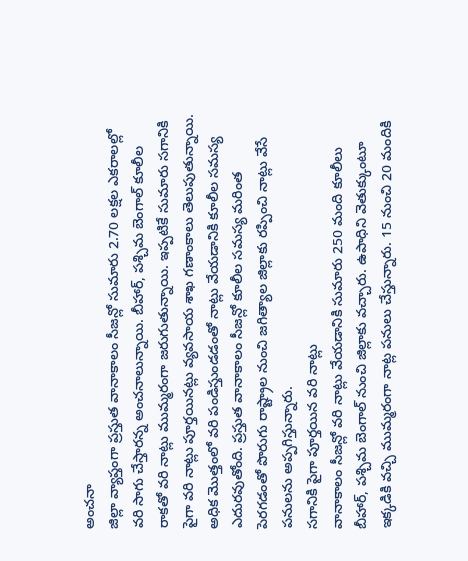అంచనా
జిల్లా వ్యాప్తంగా ప్రస్తుత వానాకాలం సీజన్లో సుమారు 2.70 లక్షల ఎకరాలల్లో వరి సాగు చేస్తారన్న అంచనాలున్నాయి. బీహార్, పశ్చిమ బెంగాల్ కూలీల రాకతో వరి నాట్లు ముమ్మరంగా జరుగుతున్నాయి. ఇప్పటికే సుమారు సగానికి పైగా వరి నాట్లు పూర్తయినట్లు వ్యవసాయ శాఖ గణాంకాలు తెలుపుతున్నాయి. అధిక మొత్తంలో వరి పండిస్తుండడంతో నాట్లు వేయడానికి కూలీల సమస్య ఎదురవుతోంది. ప్రస్తుత వానాకాలం సీజన్లో కూలీల సమస్య మరింత పెరగడంతో పొరుగు రాష్ట్రాల నుంచి జగిత్యాల జిల్లాకు రప్పించి నాట్లు వేసే పనులను అప్పగిస్తున్నారు.
సగానికి పైగా పూర్తయిన వరి నాట్లు
వానాకాలం సీజన్లో వరి నాట్లు వేయడానికి సుమారు 250 మంది కూలీలు బీహార్, పశ్చిమ బెంగాల్ నుంచి జిల్లాకు వచ్చారు. ఉపాధిని వెతుక్కుంటూ ఇక్కడికి వచ్చి ముమ్మరంగా నాట్ల పనులు చేస్తున్నారు. 15 నుంచి 20 మందికి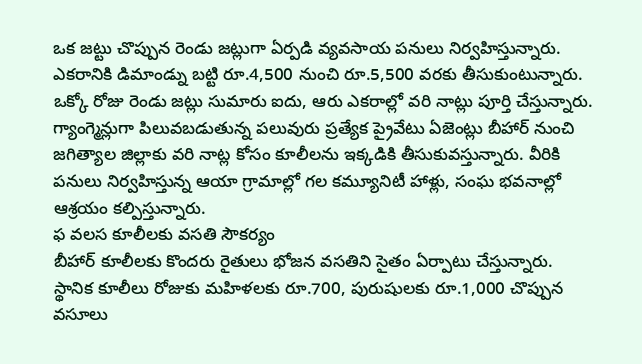ఒక జట్టు చొప్పున రెండు జట్లుగా ఏర్పడి వ్యవసాయ పనులు నిర్వహిస్తున్నారు. ఎకరానికి డిమాండ్ను బట్టి రూ.4,500 నుంచి రూ.5,500 వరకు తీసుకుంటున్నారు. ఒక్కో రోజు రెండు జట్లు సుమారు ఐదు, ఆరు ఎకరాల్లో వరి నాట్లు పూర్తి చేస్తున్నారు. గ్యాంగ్మెన్లుగా పిలువబడుతున్న పలువురు ప్రత్యేక ప్రైవేటు ఏజెంట్లు బీహార్ నుంచి జగిత్యాల జిల్లాకు వరి నాట్ల కోసం కూలీలను ఇక్కడికి తీసుకువస్తున్నారు. వీరికి పనులు నిర్వహిస్తున్న ఆయా గ్రామాల్లో గల కమ్యూనిటీ హాళ్లు, సంఘ భవనాల్లో ఆశ్రయం కల్పిస్తున్నారు.
ఫ వలస కూలీలకు వసతి సౌకర్యం
బీహార్ కూలీలకు కొందరు రైతులు భోజన వసతిని సైతం ఏర్పాటు చేస్తున్నారు. స్థానిక కూలీలు రోజుకు మహిళలకు రూ.700, పురుషులకు రూ.1,000 చొప్పున వసూలు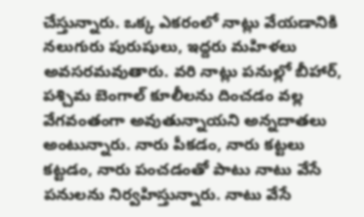చేస్తున్నారు. ఒక్క ఎకరంలో నాట్లు వేయడానికి నలుగురు పురుషులు, ఇద్దరు మహిళలు అవసరమవుతారు. వరి నాట్లు పనుల్లో బీహార్, పశ్చిమ బెంగాల్ కూలీలను దించడం వల్ల వేగవంతంగా అవుతున్నాయని అన్నదాతలు అంటున్నారు. నారు పీకడం, నారు కట్టలు కట్టడం, నారు పంచడంతో పాటు నాటు వేసే పనులను నిర్వహిస్తున్నారు. నాటు వేసే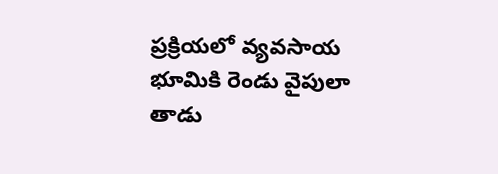ప్రక్రియలో వ్యవసాయ భూమికి రెండు వైపులా తాడు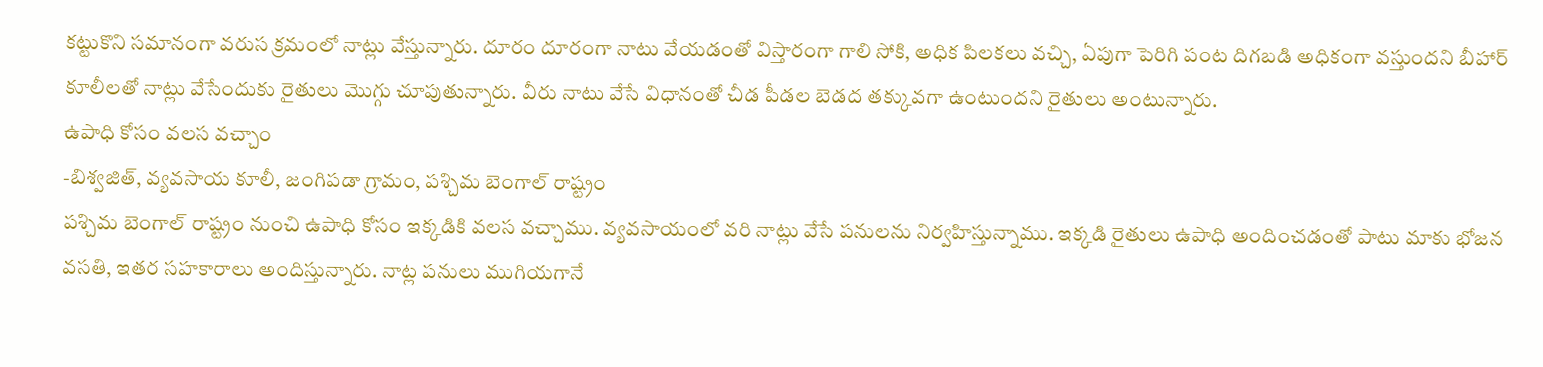కట్టుకొని సమానంగా వరుస క్రమంలో నాట్లు వేస్తున్నారు. దూరం దూరంగా నాటు వేయడంతో విస్తారంగా గాలి సోకి, అధిక పిలకలు వచ్చి, ఏపుగా పెరిగి పంట దిగబడి అధికంగా వస్తుందని బీహార్ కూలీలతో నాట్లు వేసేందుకు రైతులు మొగ్గు చూపుతున్నారు. వీరు నాటు వేసే విధానంతో చీడ పీడల బెడద తక్కువగా ఉంటుందని రైతులు అంటున్నారు.
ఉపాధి కోసం వలస వచ్చాం
-బిశ్వజిత్, వ్యవసాయ కూలీ, జంగిపడా గ్రామం, పశ్చిమ బెంగాల్ రాష్ట్రం
పశ్చిమ బెంగాల్ రాష్ట్రం నుంచి ఉపాధి కోసం ఇక్కడికి వలస వచ్చాము. వ్యవసాయంలో వరి నాట్లు వేసే పనులను నిర్వహిస్తున్నాము. ఇక్కడి రైతులు ఉపాధి అందించడంతో పాటు మాకు భోజన వసతి, ఇతర సహకారాలు అందిస్తున్నారు. నాట్ల పనులు ముగియగానే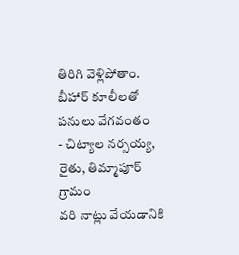తిరిగి వెళ్లిపోతాం.
బీహార్ కూలీలతో పనులు వేగవంతం
- చిట్యాల నర్సయ్య, రైతు, తిమ్మాపూర్ గ్రామం
వరి నాట్లు వేయడానికి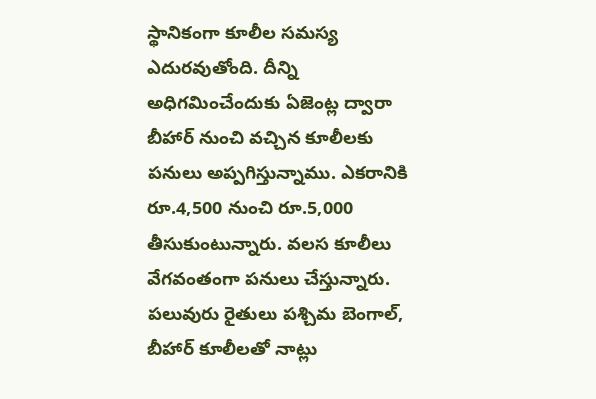స్థానికంగా కూలీల సమస్య ఎదురవుతోంది. దీన్ని అధిగమించేందుకు ఏజెంట్ల ద్వారా బీహార్ నుంచి వచ్చిన కూలీలకు పనులు అప్పగిస్తున్నాము. ఎకరానికి రూ.4,500 నుంచి రూ.5,000 తీసుకుంటున్నారు. వలస కూలీలు వేగవంతంగా పనులు చేస్తున్నారు. పలువురు రైతులు పశ్చిమ బెంగాల్, బీహార్ కూలీలతో నాట్లు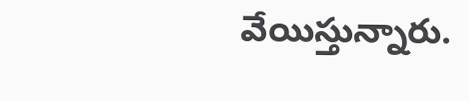వేయిస్తున్నారు.